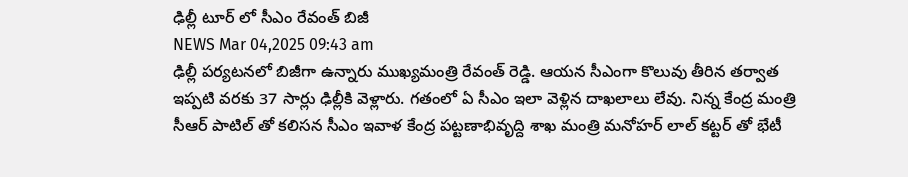ఢిల్లీ టూర్ లో సీఎం రేవంత్ బిజీ
NEWS Mar 04,2025 09:43 am
ఢిల్లీ పర్యటనలో బిజీగా ఉన్నారు ముఖ్యమంత్రి రేవంత్ రెడ్డి. ఆయన సీఎంగా కొలువు తీరిన తర్వాత ఇప్పటి వరకు 37 సార్లు ఢిల్లీకి వెళ్లారు. గతంలో ఏ సీఎం ఇలా వెళ్లిన దాఖలాలు లేవు. నిన్న కేంద్ర మంత్రి సీఆర్ పాటిల్ తో కలిసన సీఎం ఇవాళ కేంద్ర పట్టణాభివృద్ది శాఖ మంత్రి మనోహర్ లాల్ కట్టర్ తో భేటీ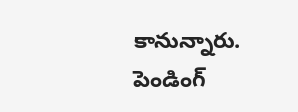కానున్నారు. పెండింగ్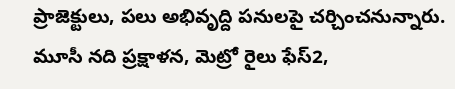ప్రాజెక్టులు, పలు అభివృద్ది పనులపై చర్చించనున్నారు. మూసీ నది ప్రక్షాళన, మెట్రో రైలు ఫేస్2,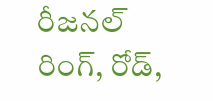రీజనల్ రింగ్, రోడ్,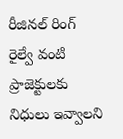రీజినల్ రింగ్ రైల్వే వంటి ప్రాజెక్టులకు నిధులు ఇవ్వాలని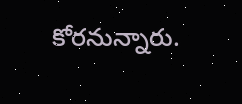కోరనున్నారు.